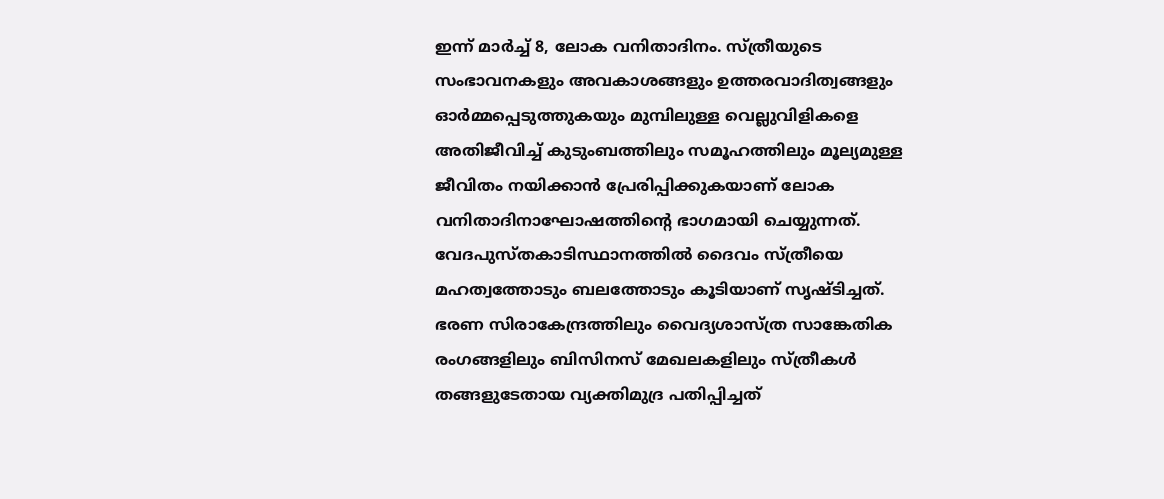ഇന്ന് മാർച്ച് 8, ലോക വനിതാദിനം. സ്ത്രീയുടെ സംഭാവനകളും അവകാശങ്ങളും ഉത്തരവാദിത്വങ്ങളും ഓർമ്മപ്പെടുത്തുകയും മുമ്പിലുള്ള വെല്ലുവിളികളെ അതിജീവിച്ച് കുടുംബത്തിലും സമൂഹത്തിലും മൂല്യമുള്ള ജീവിതം നയിക്കാൻ പ്രേരിപ്പിക്കുകയാണ് ലോക വനിതാദിനാഘോഷത്തിന്റെ ഭാഗമായി ചെയ്യുന്നത്. വേദപുസ്തകാടിസ്ഥാനത്തിൽ ദൈവം സ്ത്രീയെ മഹത്വത്തോടും ബലത്തോടും കൂടിയാണ് സൃഷ്ടിച്ചത്. ഭരണ സിരാകേന്ദ്രത്തിലും വൈദ്യശാസ്ത്ര സാങ്കേതിക രംഗങ്ങളിലും ബിസിനസ് മേഖലകളിലും സ്ത്രീകൾ തങ്ങളുടേതായ വ്യക്തിമുദ്ര പതിപ്പിച്ചത്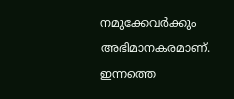നമുക്കേവർക്കും അഭിമാനകരമാണ്. ഇന്നത്തെ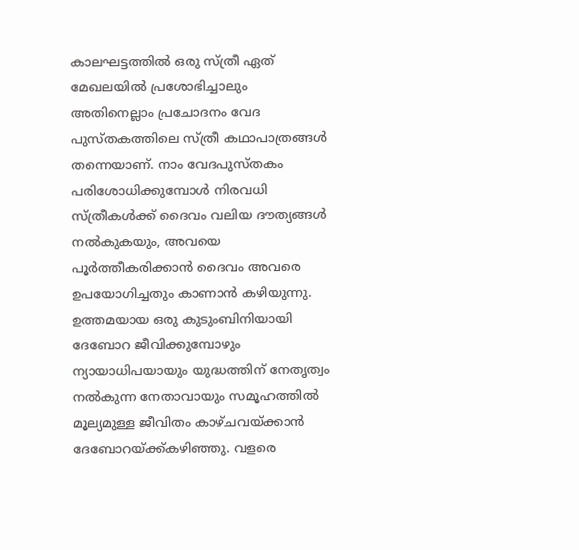കാലഘട്ടത്തിൽ ഒരു സ്ത്രീ ഏത് മേഖലയിൽ പ്രശോഭിച്ചാലും അതിനെല്ലാം പ്രചോദനം വേദ പുസ്തകത്തിലെ സ്ത്രീ കഥാപാത്രങ്ങൾ തന്നെയാണ്. നാം വേദപുസ്തകം പരിശോധിക്കുമ്പോൾ നിരവധി സ്ത്രീകൾക്ക് ദൈവം വലിയ ദൗത്യങ്ങൾ നൽകുകയും, അവയെ പൂർത്തീകരിക്കാൻ ദൈവം അവരെ ഉപയോഗിച്ചതും കാണാൻ കഴിയുന്നു.
ഉത്തമയായ ഒരു കുടുംബിനിയായി ദേബോറ ജീവിക്കുമ്പോഴും ന്യായാധിപയായും യുദ്ധത്തിന് നേതൃത്വം നൽകുന്ന നേതാവായും സമൂഹത്തിൽ മൂല്യമുള്ള ജീവിതം കാഴ്ചവയ്ക്കാൻ ദേബോറയ്ക്ക്കഴിഞ്ഞു. വളരെ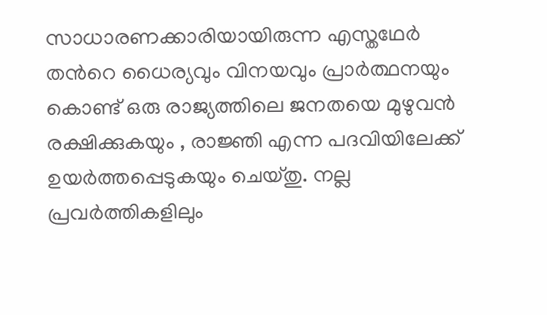സാധാരണക്കാരിയായിരുന്ന എസ്തഥേർ തൻറെ ധൈര്യവും വിനയവും പ്രാർത്ഥനയും കൊണ്ട് ഒരു രാജ്യത്തിലെ ജനതയെ മുഴുവൻ രക്ഷിക്കുകയും , രാജ്ഞി എന്ന പദവിയിലേക്ക് ഉയർത്തപ്പെടുകയും ചെയ്തു. നല്ല പ്രവർത്തികളിലും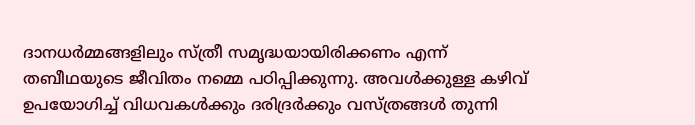ദാനധർമ്മങ്ങളിലും സ്ത്രീ സമൃദ്ധയായിരിക്കണം എന്ന് തബീഥയുടെ ജീവിതം നമ്മെ പഠിപ്പിക്കുന്നു. അവൾക്കുള്ള കഴിവ് ഉപയോഗിച്ച് വിധവകൾക്കും ദരിദ്രർക്കും വസ്ത്രങ്ങൾ തുന്നി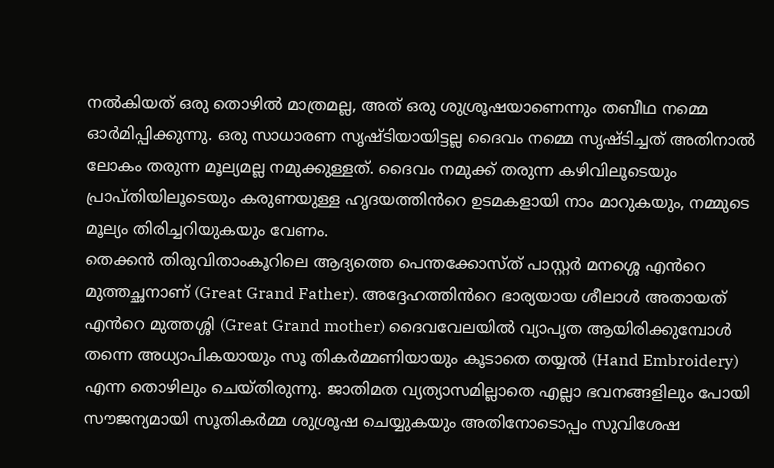നൽകിയത് ഒരു തൊഴിൽ മാത്രമല്ല, അത് ഒരു ശുശ്രൂഷയാണെന്നും തബീഥ നമ്മെ ഓർമിപ്പിക്കുന്നു. ഒരു സാധാരണ സൃഷ്ടിയായിട്ടല്ല ദൈവം നമ്മെ സൃഷ്ടിച്ചത് അതിനാൽ ലോകം തരുന്ന മൂല്യമല്ല നമുക്കുള്ളത്. ദൈവം നമുക്ക് തരുന്ന കഴിവിലൂടെയും പ്രാപ്തിയിലൂടെയും കരുണയുള്ള ഹൃദയത്തിൻറെ ഉടമകളായി നാം മാറുകയും, നമ്മുടെ മൂല്യം തിരിച്ചറിയുകയും വേണം.
തെക്കൻ തിരുവിതാംകൂറിലെ ആദ്യത്തെ പെന്തക്കോസ്ത് പാസ്റ്റർ മനശ്ശെ എൻറെ മുത്തച്ഛനാണ് (Great Grand Father). അദ്ദേഹത്തിൻറെ ഭാര്യയായ ശീലാൾ അതായത് എൻറെ മുത്തശ്ശി (Great Grand mother) ദൈവവേലയിൽ വ്യാപൃത ആയിരിക്കുമ്പോൾ തന്നെ അധ്യാപികയായും സൂ തികർമ്മണിയായും കൂടാതെ തയ്യൽ (Hand Embroidery) എന്ന തൊഴിലും ചെയ്തിരുന്നു. ജാതിമത വ്യത്യാസമില്ലാതെ എല്ലാ ഭവനങ്ങളിലും പോയി സൗജന്യമായി സൂതികർമ്മ ശുശ്രൂഷ ചെയ്യുകയും അതിനോടൊപ്പം സുവിശേഷ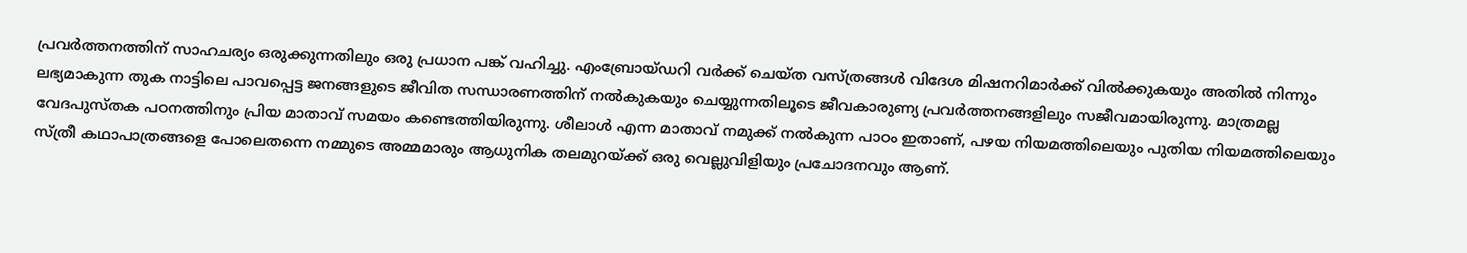പ്രവർത്തനത്തിന് സാഹചര്യം ഒരുക്കുന്നതിലും ഒരു പ്രധാന പങ്ക് വഹിച്ചു. എംബ്രോയ്ഡറി വർക്ക് ചെയ്ത വസ്ത്രങ്ങൾ വിദേശ മിഷനറിമാർക്ക് വിൽക്കുകയും അതിൽ നിന്നും ലഭ്യമാകുന്ന തുക നാട്ടിലെ പാവപ്പെട്ട ജനങ്ങളുടെ ജീവിത സന്ധാരണത്തിന് നൽകുകയും ചെയ്യുന്നതിലൂടെ ജീവകാരുണ്യ പ്രവർത്തനങ്ങളിലും സജീവമായിരുന്നു. മാത്രമല്ല വേദപുസ്തക പഠനത്തിനും പ്രിയ മാതാവ് സമയം കണ്ടെത്തിയിരുന്നു. ശീലാൾ എന്ന മാതാവ് നമുക്ക് നൽകുന്ന പാഠം ഇതാണ്, പഴയ നിയമത്തിലെയും പുതിയ നിയമത്തിലെയും സ്ത്രീ കഥാപാത്രങ്ങളെ പോലെതന്നെ നമ്മുടെ അമ്മമാരും ആധുനിക തലമുറയ്ക്ക് ഒരു വെല്ലുവിളിയും പ്രചോദനവും ആണ്.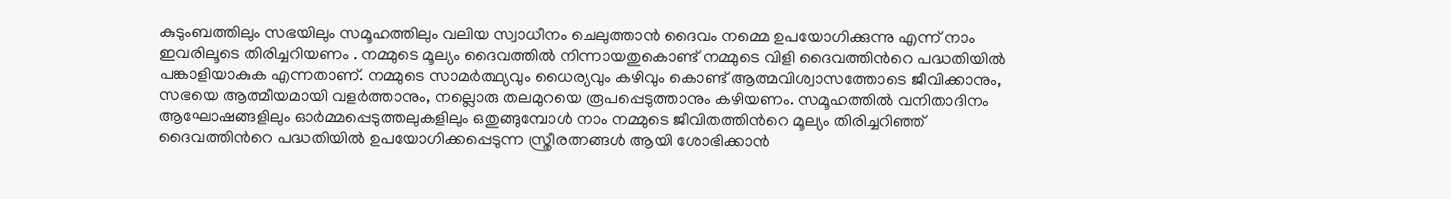കുടുംബത്തിലും സഭയിലും സമൂഹത്തിലും വലിയ സ്വാധീനം ചെലുത്താൻ ദൈവം നമ്മെ ഉപയോഗിക്കുന്നു എന്ന് നാം ഇവരിലൂടെ തിരിച്ചറിയണം . നമ്മുടെ മൂല്യം ദൈവത്തിൽ നിന്നായതുകൊണ്ട് നമ്മുടെ വിളി ദൈവത്തിൻറെ പദ്ധതിയിൽ പങ്കാളിയാകുക എന്നതാണ്. നമ്മുടെ സാമർത്ഥ്യവും ധൈര്യവും കഴിവും കൊണ്ട് ആത്മവിശ്വാസത്തോടെ ജീവിക്കാനും, സഭയെ ആത്മീയമായി വളർത്താനും, നല്ലൊരു തലമുറയെ രൂപപ്പെടുത്താനും കഴിയണം. സമൂഹത്തിൽ വനിതാദിനം ആഘോഷങ്ങളിലും ഓർമ്മപ്പെടുത്തലുകളിലും ഒതുങ്ങുമ്പോൾ നാം നമ്മുടെ ജീവിതത്തിൻറെ മൂല്യം തിരിച്ചറിഞ്ഞ് ദൈവത്തിൻറെ പദ്ധതിയിൽ ഉപയോഗിക്കപ്പെടുന്ന സ്ത്രീരത്നങ്ങൾ ആയി ശോഭിക്കാൻ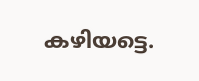കഴിയട്ടെ.